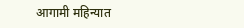आगामी महिन्यात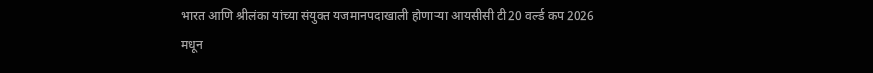भारत आणि श्रीलंका यांच्या संयुक्त यजमानपदाखाली होणाऱ्या आयसीसी टी20 वर्ल्ड कप 2026 मधून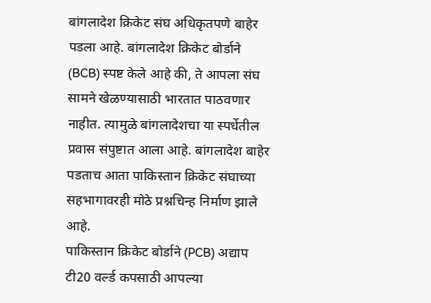बांगलादेश क्रिकेट संघ अधिकृतपणे बाहेर पडला आहे. बांगलादेश क्रिकेट बोर्डाने (BCB) स्पष्ट केले आहे की, ते आपला संघ सामने खेळण्यासाठी भारतात पाठवणार नाहीत. त्यामुळे बांगलादेशचा या स्पर्धेतील प्रवास संपुष्टात आला आहे. बांगलादेश बाहेर पडताच आता पाकिस्तान क्रिकेट संघाच्या सहभागावरही मोठे प्रश्नचिन्ह निर्माण झाले आहे.
पाकिस्तान क्रिकेट बोर्डाने (PCB) अद्याप टी20 वर्ल्ड कपसाठी आपल्या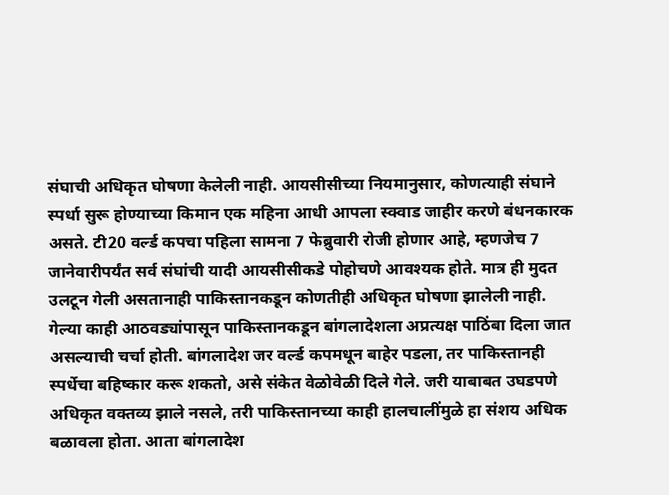संघाची अधिकृत घोषणा केलेली नाही. आयसीसीच्या नियमानुसार, कोणत्याही संघाने स्पर्धा सुरू होण्याच्या किमान एक महिना आधी आपला स्क्वाड जाहीर करणे बंधनकारक असते. टी20 वर्ल्ड कपचा पहिला सामना 7 फेब्रुवारी रोजी होणार आहे, म्हणजेच 7 जानेवारीपर्यंत सर्व संघांची यादी आयसीसीकडे पोहोचणे आवश्यक होते. मात्र ही मुदत उलटून गेली असतानाही पाकिस्तानकडून कोणतीही अधिकृत घोषणा झालेली नाही.
गेल्या काही आठवड्यांपासून पाकिस्तानकडून बांगलादेशला अप्रत्यक्ष पाठिंबा दिला जात असल्याची चर्चा होती. बांगलादेश जर वर्ल्ड कपमधून बाहेर पडला, तर पाकिस्तानही स्पर्धेचा बहिष्कार करू शकतो, असे संकेत वेळोवेळी दिले गेले. जरी याबाबत उघडपणे अधिकृत वक्तव्य झाले नसले, तरी पाकिस्तानच्या काही हालचालींमुळे हा संशय अधिक बळावला होता. आता बांगलादेश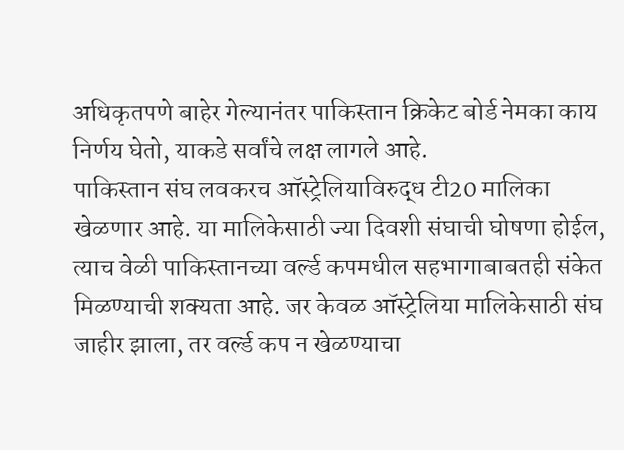अधिकृतपणे बाहेर गेल्यानंतर पाकिस्तान क्रिकेट बोर्ड नेमका काय निर्णय घेतो, याकडे सर्वांचे लक्ष लागले आहे.
पाकिस्तान संघ लवकरच ऑस्ट्रेलियाविरुद्ध टी20 मालिका खेळणार आहे. या मालिकेसाठी ज्या दिवशी संघाची घोषणा होईल, त्याच वेळी पाकिस्तानच्या वर्ल्ड कपमधील सहभागाबाबतही संकेत मिळण्याची शक्यता आहे. जर केवळ ऑस्ट्रेलिया मालिकेसाठी संघ जाहीर झाला, तर वर्ल्ड कप न खेळण्याचा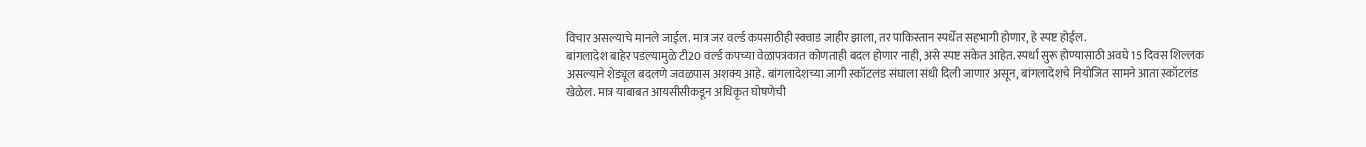विचार असल्याचे मानले जाईल. मात्र जर वर्ल्ड कपसाठीही स्क्वाड जाहीर झाला, तर पाकिस्तान स्पर्धेत सहभागी होणार, हे स्पष्ट होईल.
बांगलादेश बाहेर पडल्यामुळे टी20 वर्ल्ड कपच्या वेळापत्रकात कोणताही बदल होणार नाही, असे स्पष्ट संकेत आहेत. स्पर्धा सुरू होण्यासाठी अवघे 15 दिवस शिल्लक असल्याने शेड्यूल बदलणे जवळपास अशक्य आहे. बांगलादेशच्या जागी स्कॉटलंड संघाला संधी दिली जाणार असून, बांगलादेशचे नियोजित सामने आता स्कॉटलंड खेळेल. मात्र याबाबत आयसीसीकडून अधिकृत घोषणेची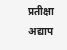प्रतीक्षा अद्याप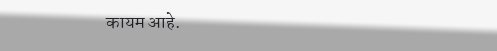कायम आहे.